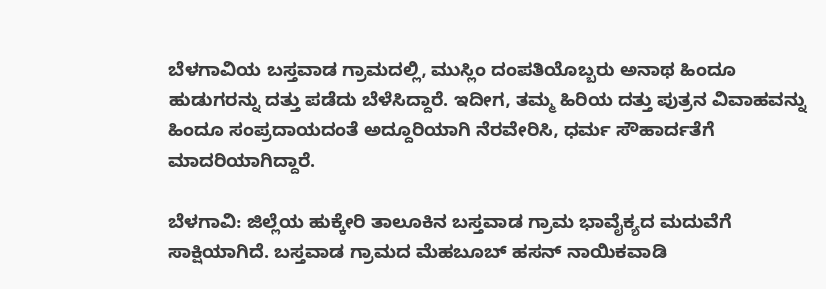ಬೆಳಗಾವಿಯ ಬಸ್ತವಾಡ ಗ್ರಾಮದಲ್ಲಿ, ಮುಸ್ಲಿಂ ದಂಪತಿಯೊಬ್ಬರು ಅನಾಥ ಹಿಂದೂ ಹುಡುಗರನ್ನು ದತ್ತು ಪಡೆದು ಬೆಳೆಸಿದ್ದಾರೆ. ಇದೀಗ, ತಮ್ಮ ಹಿರಿಯ ದತ್ತು ಪುತ್ರನ ವಿವಾಹವನ್ನು ಹಿಂದೂ ಸಂಪ್ರದಾಯದಂತೆ ಅದ್ದೂರಿಯಾಗಿ ನೆರವೇರಿಸಿ, ಧರ್ಮ ಸೌಹಾರ್ದತೆಗೆ ಮಾದರಿಯಾಗಿದ್ದಾರೆ.

ಬೆಳಗಾವಿ: ಜಿಲ್ಲೆಯ ಹುಕ್ಕೇರಿ ತಾಲೂಕಿನ ಬಸ್ತವಾಡ ಗ್ರಾಮ ಭಾವೈಕ್ಯದ ಮದುವೆಗೆ ಸಾಕ್ಷಿಯಾಗಿದೆ. ಬಸ್ತವಾಡ ಗ್ರಾಮದ ಮೆಹಬೂಬ್ ಹಸನ್ ನಾಯಿಕವಾಡಿ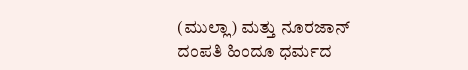(ಮುಲ್ಲಾ) ಮತ್ತು ನೂರಜಾನ್ ದಂಪತಿ ಹಿಂದೂ ಧರ್ಮದ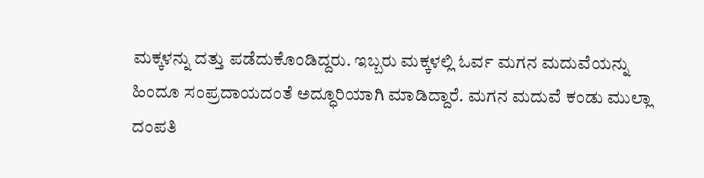ಮಕ್ಕಳನ್ನು ದತ್ತು ಪಡೆದುಕೊಂಡಿದ್ದರು. ಇಬ್ಬರು ಮಕ್ಕಳಲ್ಲಿ ಓರ್ವ ಮಗನ ಮದುವೆಯನ್ನು ಹಿಂದೂ ಸಂಪ್ರದಾಯದಂತೆ ಅದ್ಧೂರಿಯಾಗಿ ಮಾಡಿದ್ದಾರೆ. ಮಗನ ಮದುವೆ ಕಂಡು ಮುಲ್ಲಾ ದಂಪತಿ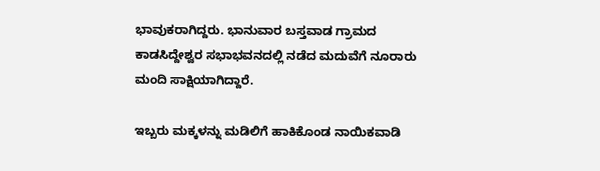ಭಾವುಕರಾಗಿದ್ದರು. ಭಾನುವಾರ ಬಸ್ತವಾಡ ಗ್ರಾಮದ ಕಾಡಸಿದ್ದೇಶ್ವರ ಸಭಾಭವನದಲ್ಲಿ ನಡೆದ ಮದುವೆಗೆ ನೂರಾರು ಮಂದಿ ಸಾಕ್ಷಿಯಾಗಿದ್ದಾರೆ.

ಇಬ್ಬರು ಮಕ್ಕಳನ್ನು ಮಡಿಲಿಗೆ ಹಾಕಿಕೊಂಡ ನಾಯಿಕವಾಡಿ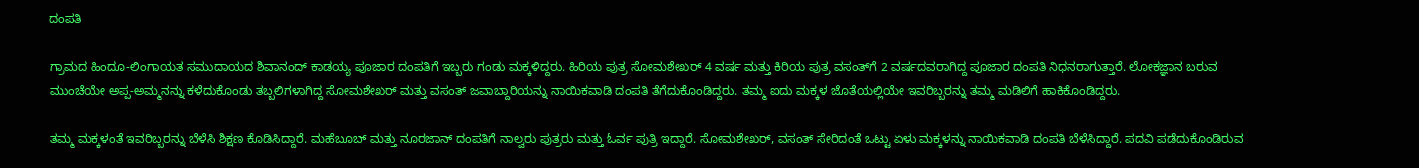ದಂಪತಿ

ಗ್ರಾಮದ ಹಿಂದೂ-ಲಿಂಗಾಯತ ಸಮುದಾಯದ ಶಿವಾನಂದ್ ಕಾಡಯ್ಯ ಪೂಜಾರ ದಂಪತಿಗೆ ಇಬ್ಬರು ಗಂಡು ಮಕ್ಕಳಿದ್ದರು. ಹಿರಿಯ ಪುತ್ರ ಸೋಮಶೇಖರ್ 4 ವರ್ಷ ಮತ್ತು ಕಿರಿಯ ಪುತ್ರ ವಸಂತ್‌ಗೆ 2 ವರ್ಷದವರಾಗಿದ್ದ ಪೂಜಾರ ದಂಪತಿ ನಿಧನರಾಗುತ್ತಾರೆ. ಲೋಕಜ್ಞಾನ ಬರುವ ಮುಂಚೆಯೇ ಅಪ್ಪ-ಅಮ್ಮನನ್ನು ಕಳೆದುಕೊಂಡು ತಬ್ಬಲಿಗಳಾಗಿದ್ದ ಸೋಮಶೇಖರ್ ಮತ್ತು ವಸಂತ್‌ ಜವಾಬ್ದಾರಿಯನ್ನು ನಾಯಿಕವಾಡಿ ದಂಪತಿ ತೆಗೆದುಕೊಂಡಿದ್ದರು. ತಮ್ಮ ಐದು ಮಕ್ಕಳ ಜೊತೆಯಲ್ಲಿಯೇ ಇವರಿಬ್ಬರನ್ನು ತಮ್ಮ ಮಡಿಲಿಗೆ ಹಾಕಿಕೊಂಡಿದ್ದರು.

ತಮ್ಮ ಮಕ್ಕಳಂತೆ ಇವರಿಬ್ಬರನ್ನು ಬೆಳೆಸಿ ಶಿಕ್ಷಣ ಕೊಡಿಸಿದ್ದಾರೆ. ಮಹೆಬೂಬ್ ಮತ್ತು ನೂರಜಾನ್ ದಂಪತಿಗೆ ನಾಲ್ವರು ಪುತ್ರರು ಮತ್ತು ಓರ್ವ ಪುತ್ರಿ ಇದ್ದಾರೆ. ಸೋಮಶೇಖರ್, ವಸಂತ್ ಸೇರಿದಂತೆ ಒಟ್ಟು ಏಳು ಮಕ್ಕಳನ್ನು ನಾಯಿಕವಾಡಿ ದಂಪತಿ ಬೆಳೆಸಿದ್ದಾರೆ. ಪದವಿ ಪಡೆದುಕೊಂಡಿರುವ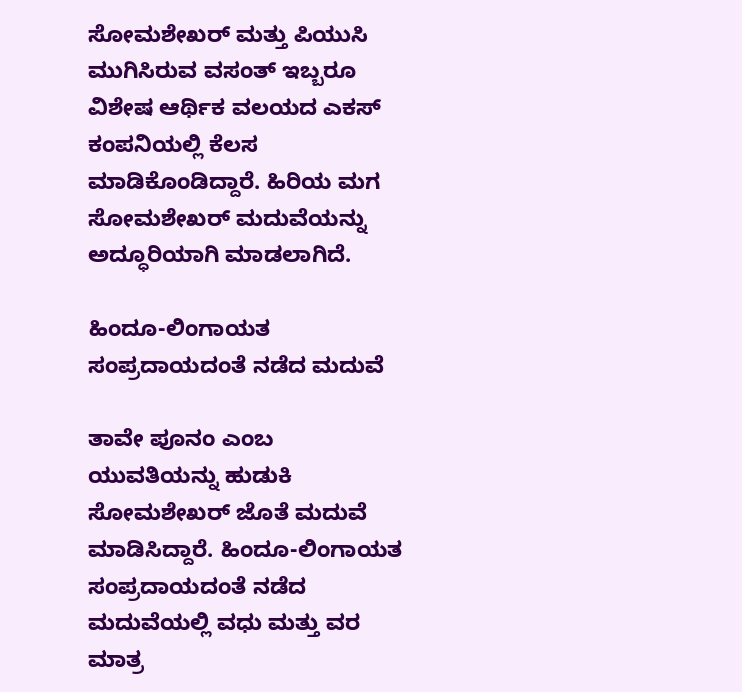ಸೋಮಶೇಖರ್ ಮತ್ತು ಪಿಯುಸಿ ಮುಗಿಸಿರುವ ವಸಂತ್ ಇಬ್ಬರೂ ವಿಶೇಷ ಆರ್ಥಿಕ ವಲಯದ ಎಕಸ್ ಕಂಪನಿಯಲ್ಲಿ ಕೆಲಸ ಮಾಡಿಕೊಂಡಿದ್ದಾರೆ. ಹಿರಿಯ ಮಗ ಸೋಮಶೇಖರ್ ಮದುವೆಯನ್ನು ಅದ್ಧೂರಿಯಾಗಿ ಮಾಡಲಾಗಿದೆ.

ಹಿಂದೂ-ಲಿಂಗಾಯತ ಸಂಪ್ರದಾಯದಂತೆ ನಡೆದ ಮದುವೆ

ತಾವೇ ಪೂನಂ ಎಂಬ ಯುವತಿಯನ್ನು ಹುಡುಕಿ ಸೋಮಶೇಖರ್ ಜೊತೆ ಮದುವೆ ಮಾಡಿಸಿದ್ದಾರೆ. ಹಿಂದೂ-ಲಿಂಗಾಯತ ಸಂಪ್ರದಾಯದಂತೆ ನಡೆದ ಮದುವೆಯಲ್ಲಿ ವಧು ಮತ್ತು ವರ ಮಾತ್ರ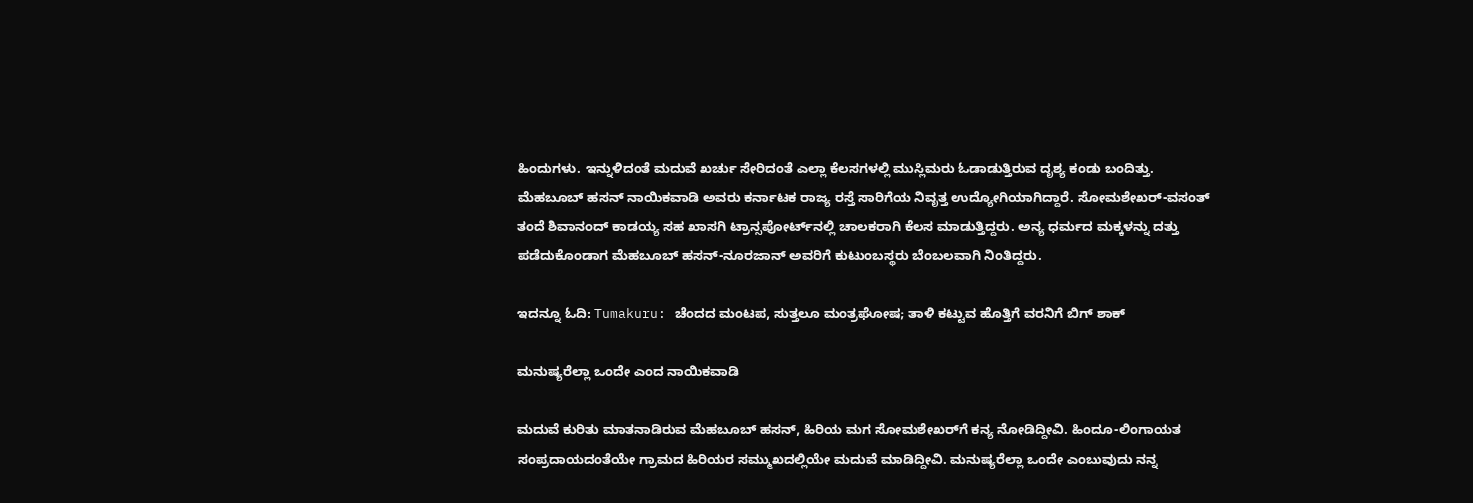ಹಿಂದುಗಳು. ಇನ್ನುಳಿದಂತೆ ಮದುವೆ ಖರ್ಚು ಸೇರಿದಂತೆ ಎಲ್ಲಾ ಕೆಲಸಗಳಲ್ಲಿ ಮುಸ್ಲಿಮರು ಓಡಾಡುತ್ತಿರುವ ದೃಶ್ಯ ಕಂಡು ಬಂದಿತ್ತು. ಮೆಹಬೂಬ್ ಹಸನ್ ನಾಯಿಕವಾಡಿ ಅವರು ಕರ್ನಾಟಕ ರಾಜ್ಯ ರಸ್ತೆ ಸಾರಿಗೆಯ ನಿವೃತ್ತ ಉದ್ಯೋಗಿಯಾಗಿದ್ದಾರೆ. ಸೋಮಶೇಖರ್-ವಸಂತ್ ತಂದೆ ಶಿವಾನಂದ್ ಕಾಡಯ್ಯ ಸಹ ಖಾಸಗಿ ಟ್ರಾನ್ಸಪೋರ್ಟ್‌ನಲ್ಲಿ ಚಾಲಕರಾಗಿ ಕೆಲಸ ಮಾಡುತ್ತಿದ್ದರು. ಅನ್ಯ ಧರ್ಮದ ಮಕ್ಕಳನ್ನು ದತ್ತು ಪಡೆದುಕೊಂಡಾಗ ಮೆಹಬೂಬ್ ಹಸನ್-ನೂರಜಾನ್ ಅವರಿಗೆ ಕುಟುಂಬಸ್ಥರು ಬೆಂಬಲವಾಗಿ ನಿಂತಿದ್ದರು.

ಇದನ್ನೂ ಓದಿ: Tumakuru: ಚೆಂದದ ಮಂಟಪ, ಸುತ್ತಲೂ ಮಂತ್ರಘೋಷ; ತಾಳಿ ಕಟ್ಟುವ ಹೊತ್ತಿಗೆ ವರನಿಗೆ ಬಿಗ್‌ ಶಾಕ್

ಮನುಷ್ಯರೆಲ್ಲಾ ಒಂದೇ ಎಂದ ನಾಯಿಕವಾಡಿ

ಮದುವೆ ಕುರಿತು ಮಾತನಾಡಿರುವ ಮೆಹಬೂಬ್ ಹಸನ್, ಹಿರಿಯ ಮಗ ಸೋಮಶೇಖರ್‌ಗೆ ಕನ್ಯ ನೋಡಿದ್ದೀವಿ. ಹಿಂದೂ-ಲಿಂಗಾಯತ ಸಂಪ್ರದಾಯದಂತೆಯೇ ಗ್ರಾಮದ ಹಿರಿಯರ ಸಮ್ಮುಖದಲ್ಲಿಯೇ ಮದುವೆ ಮಾಡಿದ್ದೀವಿ. ಮನುಷ್ಯರೆಲ್ಲಾ ಒಂದೇ ಎಂಬುವುದು ನನ್ನ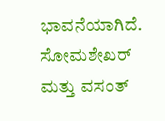ಭಾವನೆಯಾಗಿದೆ. ಸೋಮಶೇಖರ್ ಮತ್ತು ವಸಂತ್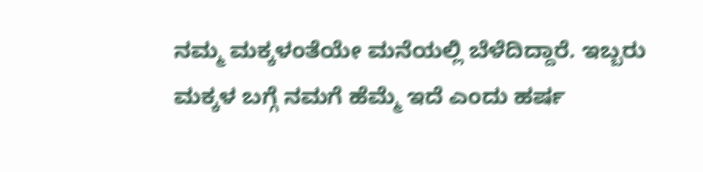ನಮ್ಮ ಮಕ್ಕಳಂತೆಯೇ ಮನೆಯಲ್ಲಿ ಬೆಳೆದಿದ್ದಾರೆ. ಇಬ್ಬರು ಮಕ್ಕಳ ಬಗ್ಗೆ ನಮಗೆ ಹೆಮ್ಮೆ ಇದೆ ಎಂದು ಹರ್ಷ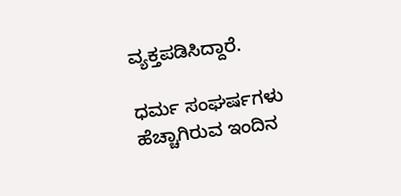ವ್ಯಕ್ತಪಡಿಸಿದ್ದಾರೆ.

ಧರ್ಮ ಸಂಘರ್ಷಗಳು ಹೆಚ್ಚಾಗಿರುವ ಇಂದಿನ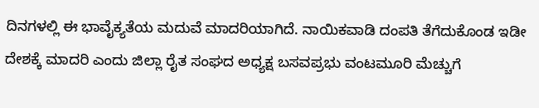ದಿನಗಳಲ್ಲಿ ಈ ಭಾವೈಕ್ಯತೆಯ ಮದುವೆ ಮಾದರಿಯಾಗಿದೆ. ನಾಯಿಕವಾಡಿ ದಂಪತಿ ತೆಗೆದುಕೊಂಡ ಇಡೀ ದೇಶಕ್ಕೆ ಮಾದರಿ ಎಂದು ಜಿಲ್ಲಾ ರೈತ ಸಂಘದ ಅಧ್ಯಕ್ಷ ಬಸವಪ್ರಭು ವಂಟಮೂರಿ ಮೆಚ್ಚುಗೆ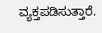ವ್ಯಕ್ತಪಡಿಸುತ್ತಾರೆ.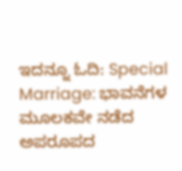ಇದನ್ನೂ ಓದಿ: Special Marriage: ಭಾವನೆಗಳ ಮೂಲಕವೇ ನಡೆದ ಅಪರೂಪದ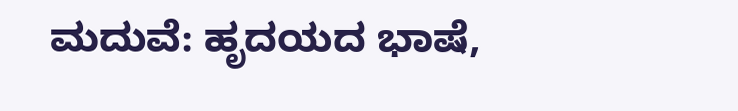ಮದುವೆ: ಹೃದಯದ ಭಾಷೆ,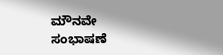ಮೌನವೇ ಸಂಭಾಷಣೆ